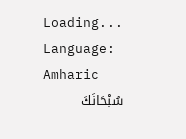Loading...
Language: Amharic
سُبْحَانَكَ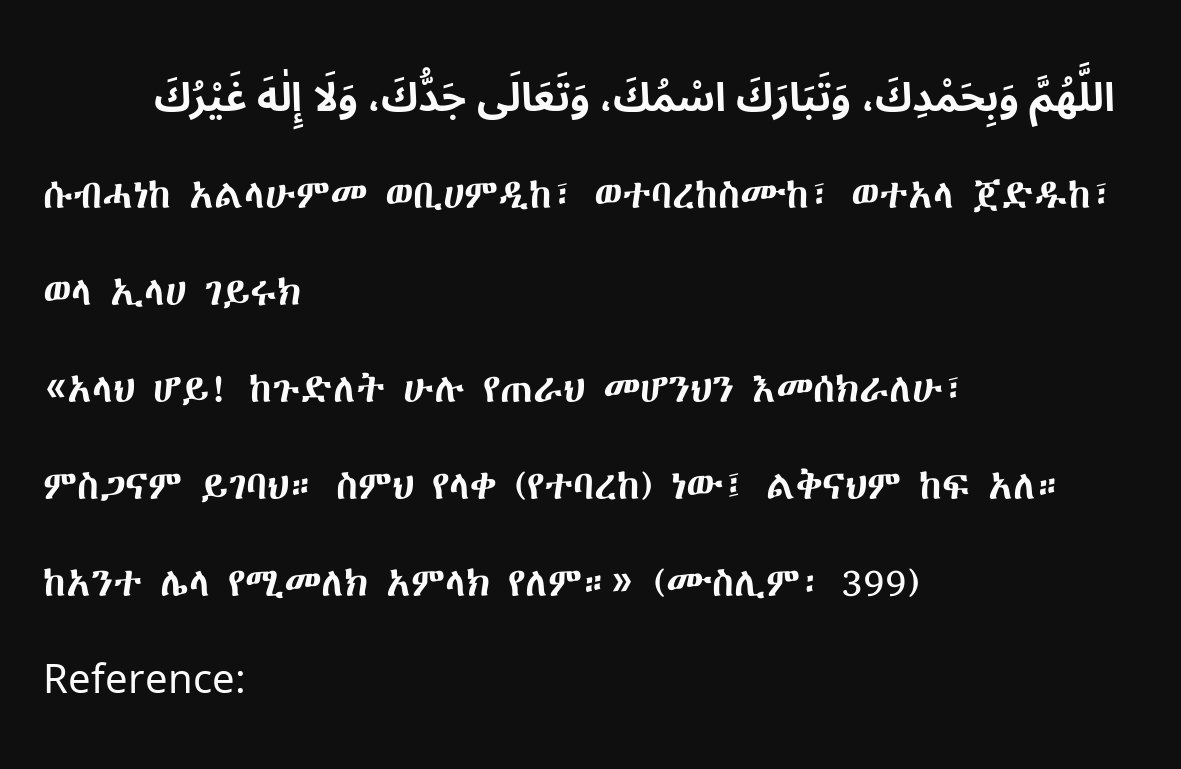اللَّهُمَّ وَبِحَمْدِكَ، وَتَبَارَكَ اسْمُكَ، وَتَعَالَى جَدُّكَ، وَلَا إِلٰهَ غَيْرُكَ
ሱብሓነከ አልላሁምመ ወቢሀምዲከ፣ ወተባረከስሙከ፣ ወተአላ ጀድዱከ፣ ወላ ኢላሀ ገይሩክ
«አላህ ሆይ! ከጉድለት ሁሉ የጠራህ መሆንህን እመሰክራለሁ፣ ምስጋናም ይገባህ። ስምህ የላቀ (የተባረከ) ነው፤ ልቅናህም ከፍ አለ። ከአንተ ሌላ የሚመለክ አምላክ የለም።» (ሙስሊም፡ 399)
Reference: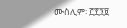ሙስሊም፡ ፫፻፺፱